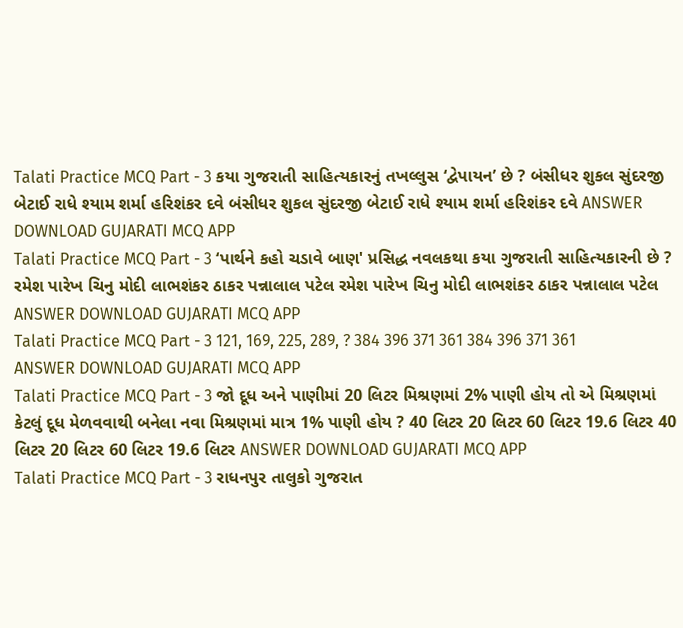Talati Practice MCQ Part - 3 કયા ગુજરાતી સાહિત્યકારનું તખલ્લુસ ‘દ્વેપાયન’ છે ? બંસીધર શુકલ સુંદરજી બેટાઈ રાધે શ્યામ શર્મા હરિશંકર દવે બંસીધર શુકલ સુંદરજી બેટાઈ રાધે શ્યામ શર્મા હરિશંકર દવે ANSWER DOWNLOAD GUJARATI MCQ APP
Talati Practice MCQ Part - 3 ‘પાર્થને કહો ચડાવે બાણ' પ્રસિદ્ધ નવલકથા કયા ગુજરાતી સાહિત્યકારની છે ? રમેશ પારેખ ચિનુ મોદી લાભશંકર ઠાકર પન્નાલાલ પટેલ રમેશ પારેખ ચિનુ મોદી લાભશંકર ઠાકર પન્નાલાલ પટેલ ANSWER DOWNLOAD GUJARATI MCQ APP
Talati Practice MCQ Part - 3 121, 169, 225, 289, ? 384 396 371 361 384 396 371 361 ANSWER DOWNLOAD GUJARATI MCQ APP
Talati Practice MCQ Part - 3 જો દૂધ અને પાણીમાં 20 લિટર મિશ્રણમાં 2% પાણી હોય તો એ મિશ્રણમાં કેટલું દૂધ મેળવવાથી બનેલા નવા મિશ્રણમાં માત્ર 1% પાણી હોય ? 40 લિટર 20 લિટર 60 લિટર 19.6 લિટર 40 લિટર 20 લિટર 60 લિટર 19.6 લિટર ANSWER DOWNLOAD GUJARATI MCQ APP
Talati Practice MCQ Part - 3 રાધનપુર તાલુકો ગુજરાત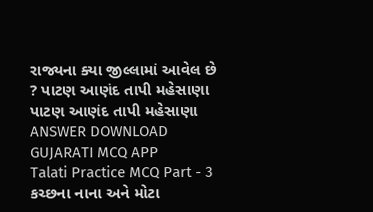રાજ્યના ક્યા જીલ્લામાં આવેલ છે ? પાટણ આણંદ તાપી મહેસાણા પાટણ આણંદ તાપી મહેસાણા ANSWER DOWNLOAD GUJARATI MCQ APP
Talati Practice MCQ Part - 3 કચ્છના નાના અને મોટા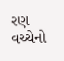રણ વચ્ચેનો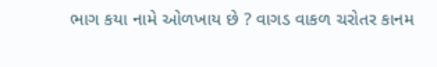ભાગ કયા નામે ઓળખાય છે ? વાગડ વાકળ ચરોતર કાનમ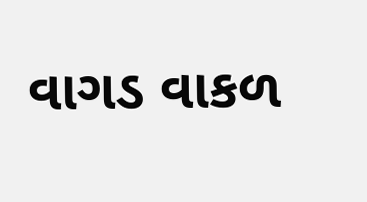વાગડ વાકળ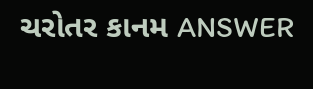ચરોતર કાનમ ANSWER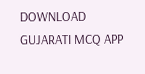DOWNLOAD GUJARATI MCQ APP